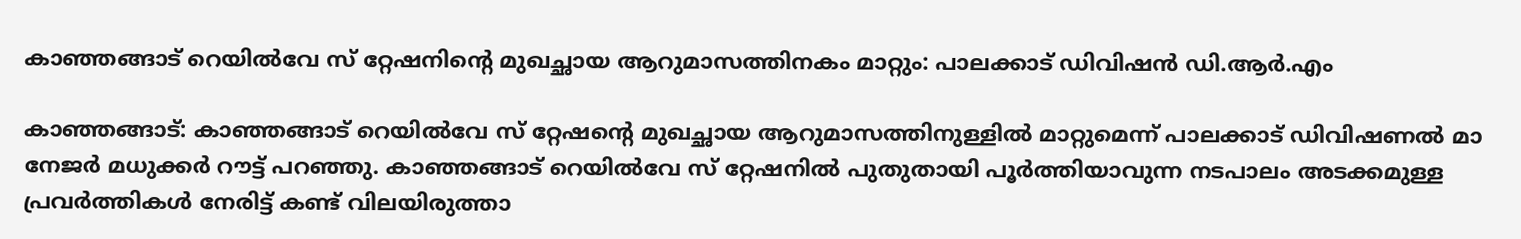കാഞ്ഞങ്ങാട് റെയില്‍വേ സ് റ്റേഷനിന്റെ മുഖച്ഛായ ആറുമാസത്തിനകം മാറ്റും: പാലക്കാട് ഡിവിഷന്‍ ഡി.ആര്‍.എം

കാഞ്ഞങ്ങാട്: കാഞ്ഞങ്ങാട് റെയില്‍വേ സ് റ്റേഷന്റെ മുഖച്ഛായ ആറുമാസത്തിനുള്ളില്‍ മാറ്റുമെന്ന് പാലക്കാട് ഡിവിഷണല്‍ മാ നേജര്‍ മധുക്കര്‍ റൗട്ട് പറഞ്ഞു. കാഞ്ഞങ്ങാട് റെയില്‍വേ സ് റ്റേഷനില്‍ പുതുതായി പൂര്‍ത്തിയാവുന്ന നടപാലം അടക്കമുള്ള പ്രവര്‍ത്തികള്‍ നേരിട്ട് കണ്ട് വിലയിരുത്താ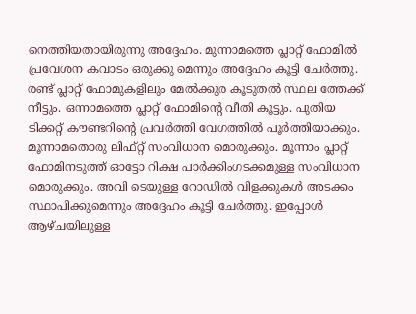നെത്തിയതായിരുന്നു അദ്ദേഹം. മുന്നാമത്തെ പ്ലാറ്റ് ഫോമില്‍ പ്രവേശന കവാടം ഒരുക്കു മെന്നും അദ്ദേഹം കൂട്ടി ചേര്‍ത്തു. രണ്ട് പ്ലാറ്റ് ഫോമുകളിലും മേല്‍ക്കുര കൂടുതല്‍ സ്ഥല ത്തേക്ക് നീട്ടും. ഒന്നാമത്തെ പ്ലാറ്റ് ഫോമിന്റെ വീതി കൂട്ടും. പുതിയ ടിക്കറ്റ് കൗണ്ടറിന്റെ പ്രവര്‍ത്തി വേഗത്തില്‍ പൂര്‍ത്തിയാക്കും. മൂന്നാമതൊരു ലിഫ്റ്റ് സംവിധാന മൊരുക്കും. മൂന്നാം പ്ലാറ്റ് ഫോമിനടുത്ത് ഓട്ടോ റിക്ഷ പാര്‍ക്കിംഗടക്കമുള്ള സംവിധാന മൊരുക്കും. അവി ടെയുള്ള റോഡില്‍ വിളക്കുകള്‍ അടക്കം സ്ഥാപിക്കുമെന്നും അദ്ദേഹം കൂട്ടി ചേര്‍ത്തു. ഇപ്പോള്‍ ആഴ്ചയിലുള്ള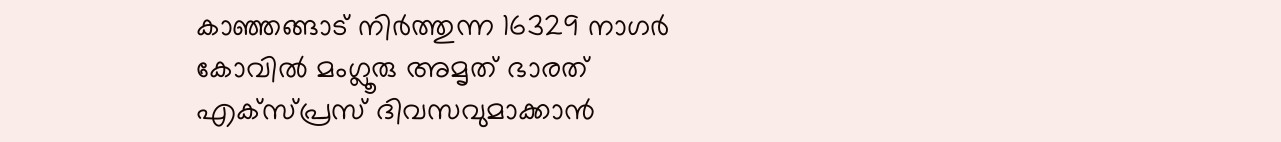കാഞ്ഞങ്ങാട് നിര്‍ത്തുന്ന 16329 നാഗര്‍ കോവില്‍ മംഗ്ലൂരു അമൃത് ഭാരത് എക്സ്പ്രസ് ദിവസവുമാക്കാന്‍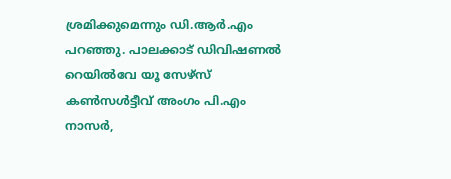ശ്രമിക്കുമെന്നും ഡി.ആര്‍.എം പറഞ്ഞു. പാലക്കാട് ഡിവിഷണല്‍ റെയില്‍വേ യൂ സേഴ്സ് കണ്‍സള്‍ട്ടീവ് അംഗം പി.എം നാസര്‍,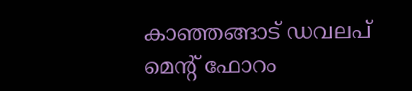കാഞ്ഞങ്ങാട് ഡവലപ് മെന്റ് ഫോറം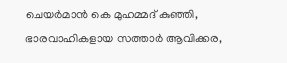ചെയര്‍മാന്‍ കെ മുഹമ്മദ് കുഞ്ഞി, ഭാരവാഹികളായ സത്താര്‍ ആവിക്കര,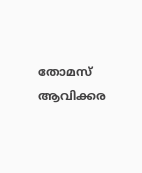തോമസ് ആവിക്കര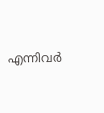എന്നിവര്‍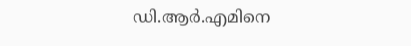ഡി.ആര്‍.എമിനെ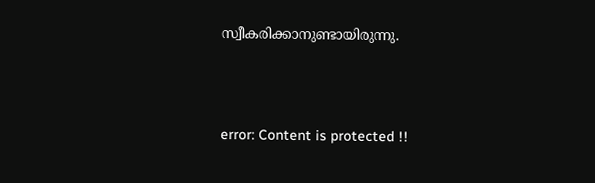സ്വീകരിക്കാനുണ്ടായിരുന്നു.



error: Content is protected !!